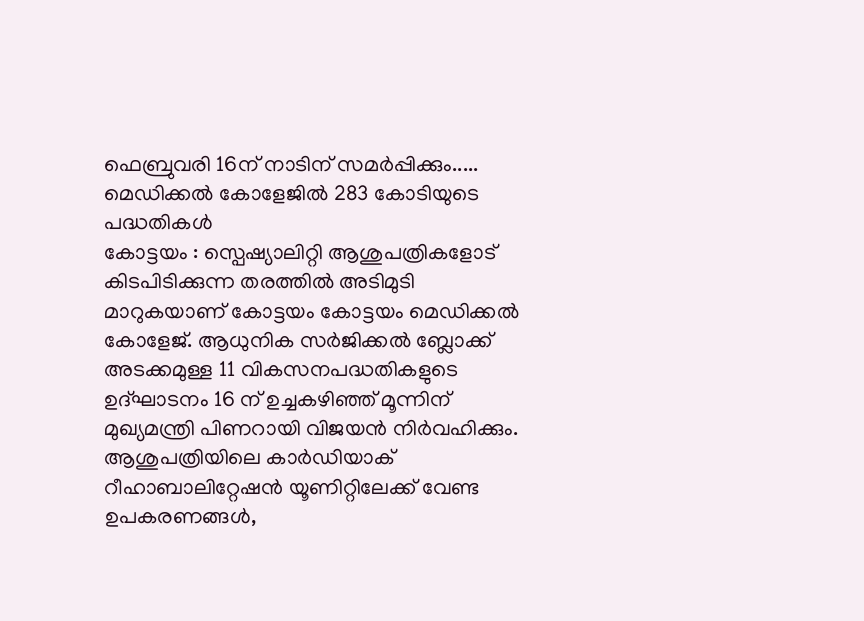ഫെബ്രുവരി 16ന് നാടിന് സമർപ്പിക്കും..... മെഡിക്കൽ കോളേജിൽ 283 കോടിയുടെ പദ്ധതികൾ
കോട്ടയം : സ്പെഷ്യാലിറ്റി ആശുപത്രികളോട് കിടപിടിക്കുന്ന തരത്തിൽ അടിമുടി മാറുകയാണ് കോട്ടയം കോട്ടയം മെഡിക്കൽ കോളേജ്. ആധുനിക സർജിക്കൽ ബ്ലോക്ക് അടക്കമുള്ള 11 വികസനപദ്ധതികളുടെ ഉദ്ഘാടനം 16 ന് ഉച്ചകഴിഞ്ഞ് മൂന്നിന് മുഖ്യമന്ത്രി പിണറായി വിജയൻ നിർവഹിക്കും. ആശുപത്രിയിലെ കാർഡിയാക് റീഹാബാലിറ്റേഷൻ യൂണിറ്റിലേക്ക് വേണ്ട ഉപകരണങ്ങൾ,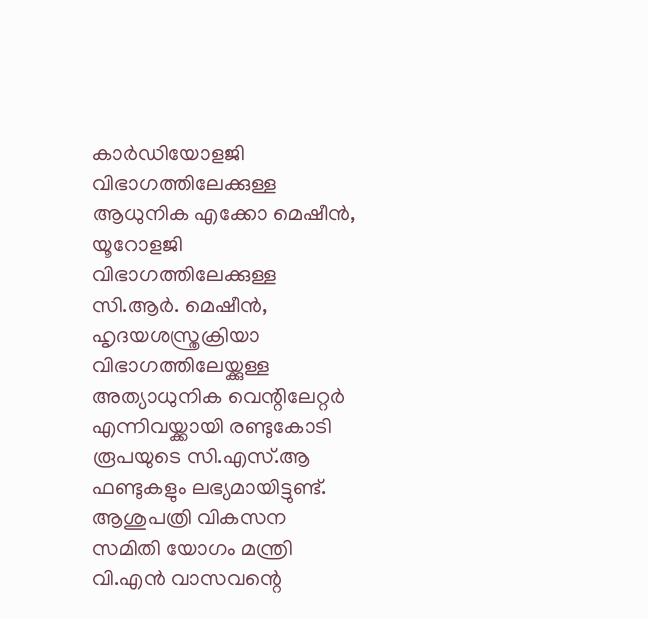കാർഡിയോളജി വിഭാഗത്തിലേക്കുള്ള ആധുനിക എക്കോ മെഷീൻ, യൂറോളജി വിഭാഗത്തിലേക്കുള്ള സി.ആർ. മെഷീൻ, ഹൃദയശസ്ത്രക്രിയാ വിഭാഗത്തിലേയ്ക്കുള്ള അത്യാധുനിക വെന്റിലേറ്റർ എന്നിവയ്ക്കായി രണ്ടുകോടി രൂപയുടെ സി.എസ്.ആ ഫണ്ടുകളും ലഭ്യമായിട്ടുണ്ട്. ആശുപത്രി വികസന സമിതി യോഗം മന്ത്രി വി.എൻ വാസവന്റെ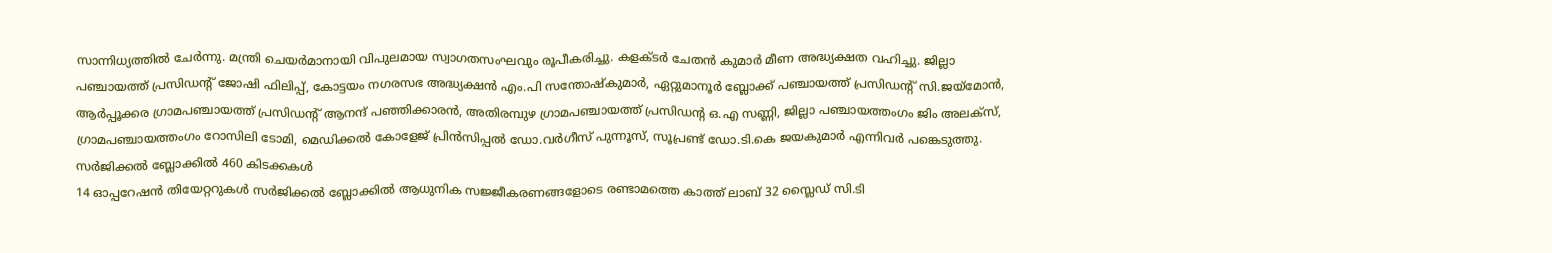സാന്നിധ്യത്തിൽ ചേർന്നു. മന്ത്രി ചെയർമാനായി വിപുലമായ സ്വാഗതസംഘവും രൂപീകരിച്ചു. കളക്ടർ ചേതൻ കുമാർ മീണ അദ്ധ്യക്ഷത വഹിച്ചു. ജില്ലാ പഞ്ചായത്ത് പ്രസിഡന്റ് ജോഷി ഫിലിപ്പ്, കോട്ടയം നഗരസഭ അദ്ധ്യക്ഷൻ എം.പി സന്തോഷ്കുമാർ, ഏറ്റുമാനൂർ ബ്ലോക്ക് പഞ്ചായത്ത് പ്രസിഡന്റ് സി.ജയ്മോൻ, ആർപ്പൂക്കര ഗ്രാമപഞ്ചായത്ത് പ്രസിഡന്റ് ആനന്ദ് പഞ്ഞിക്കാരൻ, അതിരമ്പുഴ ഗ്രാമപഞ്ചായത്ത് പ്രസിഡന്റ ഒ.എ സണ്ണി, ജില്ലാ പഞ്ചായത്തംഗം ജിം അലക്സ്, ഗ്രാമപഞ്ചായത്തംഗം റോസിലി ടോമി, മെഡിക്കൽ കോളേജ് പ്രിൻസിപ്പൽ ഡോ.വർഗീസ് പുന്നൂസ്, സൂപ്രണ്ട് ഡോ.ടി.കെ ജയകുമാർ എന്നിവർ പങ്കെടുത്തു.
സർജിക്കൽ ബ്ലോക്കിൽ 460 കിടക്കകൾ
14 ഓപ്പറേഷൻ തിയേറ്ററുകൾ സർജിക്കൽ ബ്ലോക്കിൽ ആധുനിക സജ്ജീകരണങ്ങളോടെ രണ്ടാമത്തെ കാത്ത് ലാബ് 32 സ്ലൈഡ് സി.ടി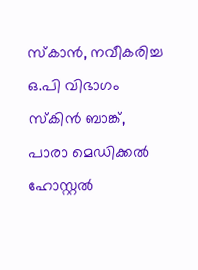സ്കാൻ, നവീകരിച്ച ഒ.പി വിഭാഗം സ്കിൻ ബാങ്ക്, പാരാ മെഡിക്കൽ ഹോസ്റ്റൽ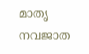മാതൃ നവജാത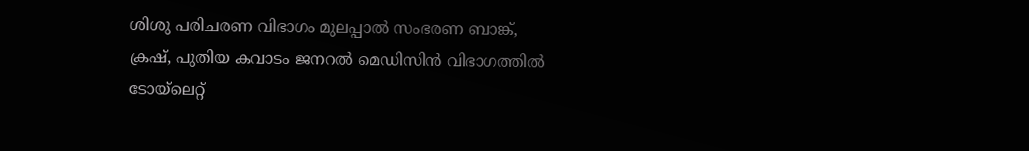ശിശു പരിചരണ വിഭാഗം മുലപ്പാൽ സംഭരണ ബാങ്ക്, ക്രഷ്, പുതിയ കവാടം ജനറൽ മെഡിസിൻ വിഭാഗത്തിൽ ടോയ്ലെറ്റ്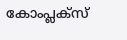കോംപ്ലക്സ്